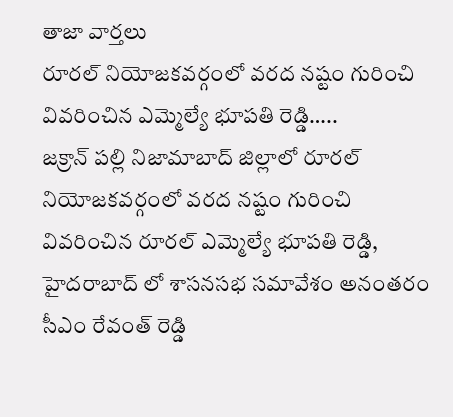తాజా వార్తలు
రూరల్ నియోజకవర్గంలో వరద నష్టం గురించి వివరించిన ఎమ్మెల్యే భూపతి రెడ్డి…..
జక్రాన్ పల్లి నిజామాబాద్ జిల్లాలో రూరల్ నియోజకవర్గంలో వరద నష్టం గురించి వివరించిన రూరల్ ఎమ్మెల్యే భూపతి రెడ్డి, హైదరాబాద్ లో శాసనసభ సమావేశం అనంతరం సీఎం రేవంత్ రెడ్డి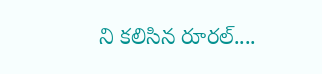ని కలిసిన రూరల్....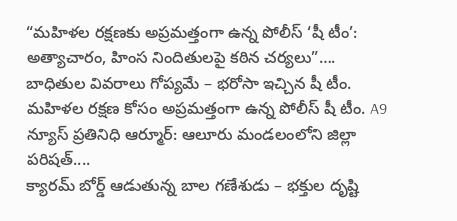“మహిళల రక్షణకు అప్రమత్తంగా ఉన్న పోలీస్ ‘షీ టీం’: అత్యాచారం, హింస నిందితులపై కఠిన చర్యలు”….
బాధితుల వివరాలు గోప్యమే – భరోసా ఇచ్చిన షీ టీం. మహిళల రక్షణ కోసం అప్రమత్తంగా ఉన్న పోలీస్ షీ టీం. A9 న్యూస్ ప్రతినిధి ఆర్మూర్: ఆలూరు మండలంలోని జిల్లా పరిషత్....
క్యారమ్ బోర్డ్ ఆడుతున్న బాల గణేశుడు – భక్తుల దృష్టి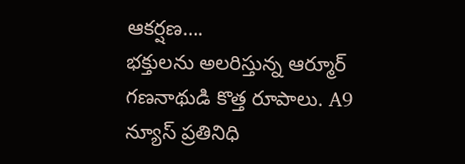ఆకర్షణ….
భక్తులను అలరిస్తున్న ఆర్మూర్ గణనాథుడి కొత్త రూపాలు. A9 న్యూస్ ప్రతినిధి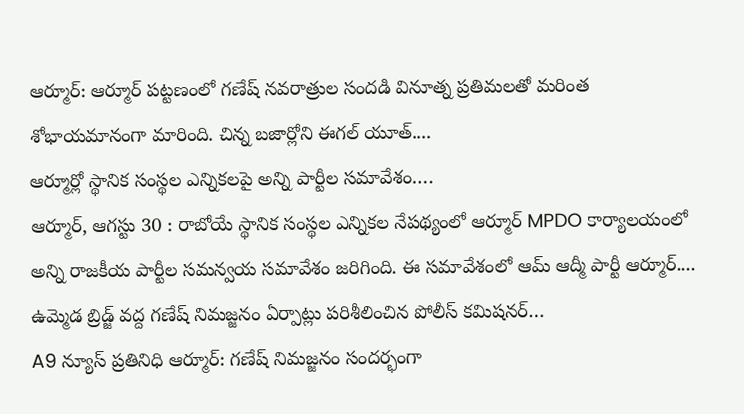ఆర్మూర్: ఆర్మూర్ పట్టణంలో గణేష్ నవరాత్రుల సందడి వినూత్న ప్రతిమలతో మరింత శోభాయమానంగా మారింది. చిన్న బజార్లోని ఈగల్ యూత్....
ఆర్మూర్లో స్థానిక సంస్థల ఎన్నికలపై అన్ని పార్టీల సమావేశం….
ఆర్మూర్, ఆగస్టు 30 : రాబోయే స్థానిక సంస్థల ఎన్నికల నేపథ్యంలో ఆర్మూర్ MPDO కార్యాలయంలో అన్ని రాజకీయ పార్టీల సమన్వయ సమావేశం జరిగింది. ఈ సమావేశంలో ఆమ్ ఆద్మీ పార్టీ ఆర్మూర్....
ఉమ్మెడ బ్రిడ్జ్ వద్ద గణేష్ నిమజ్జనం ఏర్పాట్లు పరిశీలించిన పోలీస్ కమిషనర్…
A9 న్యూస్ ప్రతినిధి ఆర్మూర్: గణేష్ నిమజ్జనం సందర్భంగా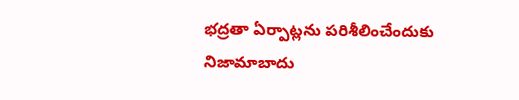భద్రతా ఏర్పాట్లను పరిశీలించేందుకు నిజామాబాదు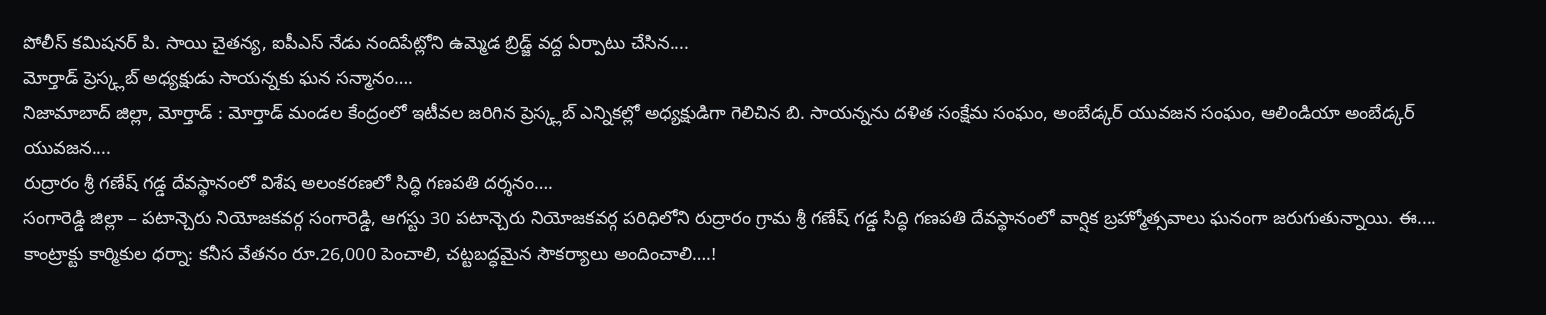పోలీస్ కమిషనర్ పి. సాయి చైతన్య, ఐపీఎస్ నేడు నందిపేట్లోని ఉమ్మెడ బ్రిడ్జ్ వద్ద ఏర్పాటు చేసిన....
మోర్తాడ్ ప్రెస్క్లబ్ అధ్యక్షుడు సాయన్నకు ఘన సన్మానం….
నిజామాబాద్ జిల్లా, మోర్తాడ్ : మోర్తాడ్ మండల కేంద్రంలో ఇటీవల జరిగిన ప్రెస్క్లబ్ ఎన్నికల్లో అధ్యక్షుడిగా గెలిచిన బి. సాయన్నను దళిత సంక్షేమ సంఘం, అంబేడ్కర్ యువజన సంఘం, ఆలిండియా అంబేడ్కర్ యువజన....
రుద్రారం శ్రీ గణేష్ గడ్డ దేవస్థానంలో విశేష అలంకరణలో సిద్ధి గణపతి దర్శనం….
సంగారెడ్డి జిల్లా – పటాన్చెరు నియోజకవర్గ సంగారెడ్డి, ఆగస్టు 30 పటాన్చెరు నియోజకవర్గ పరిధిలోని రుద్రారం గ్రామ శ్రీ గణేష్ గడ్డ సిద్ధి గణపతి దేవస్థానంలో వార్షిక బ్రహ్మోత్సవాలు ఘనంగా జరుగుతున్నాయి. ఈ....
కాంట్రాక్టు కార్మికుల ధర్నా: కనీస వేతనం రూ.26,000 పెంచాలి, చట్టబద్ధమైన సౌకర్యాలు అందించాలి….!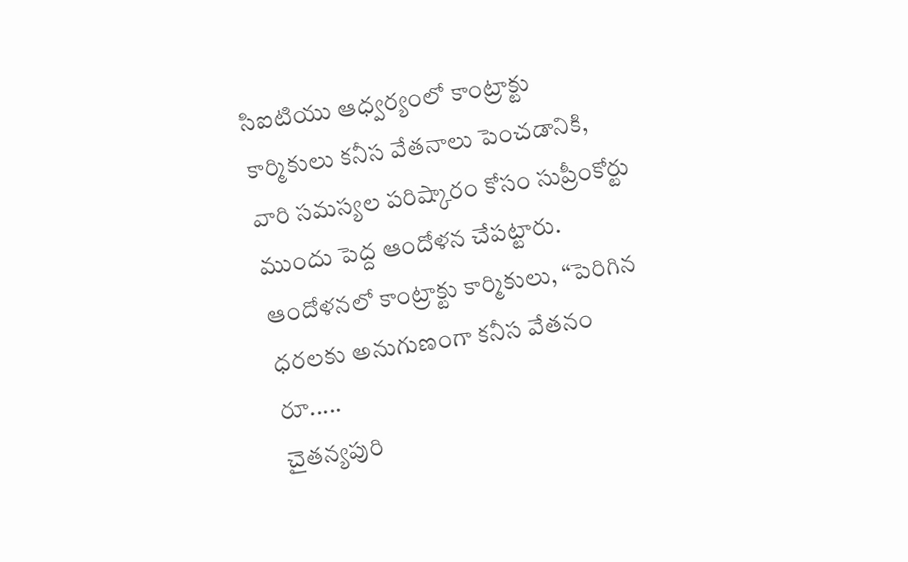సిఐటియు ఆధ్వర్యంలో కాంట్రాక్టు కార్మికులు కనీస వేతనాలు పెంచడానికి, వారి సమస్యల పరిష్కారం కోసం సుప్రీంకోర్టు ముందు పెద్ద ఆందోళన చేపట్టారు. ఆందోళనలో కాంట్రాక్టు కార్మికులు, “పెరిగిన ధరలకు అనుగుణంగా కనీస వేతనం రూ.....
చైతన్యపురి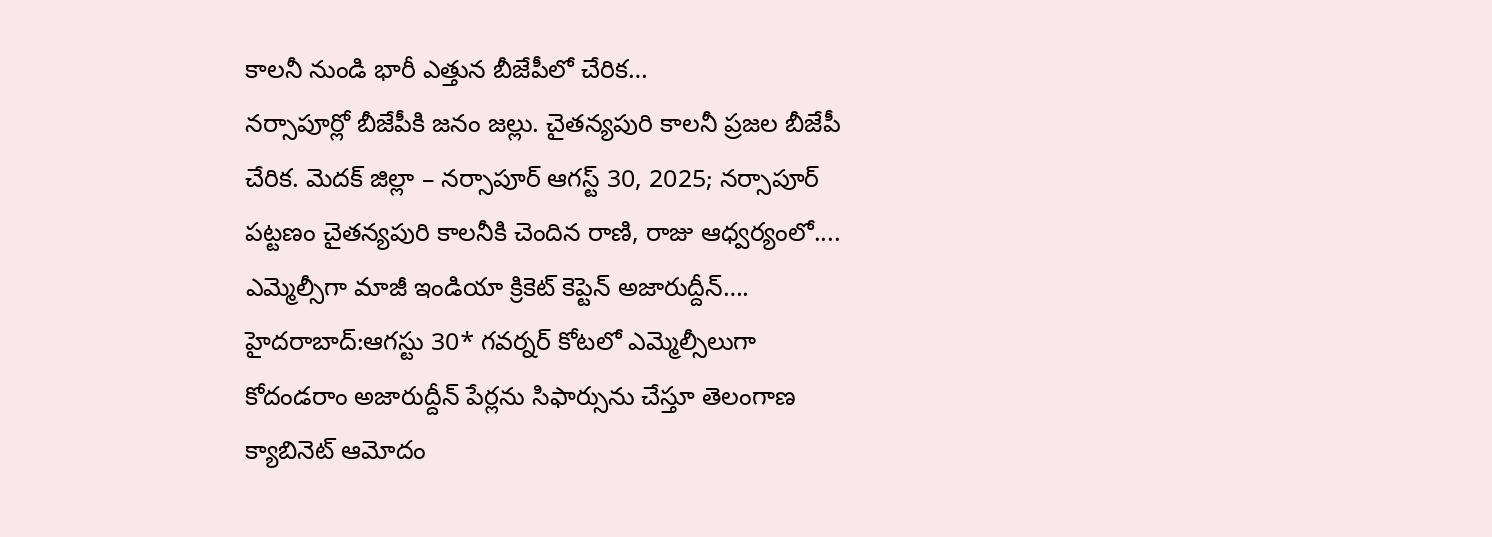కాలనీ నుండి భారీ ఎత్తున బీజేపీలో చేరిక…
నర్సాపూర్లో బీజేపీకి జనం జల్లు. చైతన్యపురి కాలనీ ప్రజల బీజేపీ చేరిక. మెదక్ జిల్లా – నర్సాపూర్ ఆగస్ట్ 30, 2025; నర్సాపూర్ పట్టణం చైతన్యపురి కాలనీకి చెందిన రాణి, రాజు ఆధ్వర్యంలో....
ఎమ్మెల్సీగా మాజీ ఇండియా క్రికెట్ కెప్టెన్ అజారుద్దీన్….
హైదరాబాద్:ఆగస్టు 30* గవర్నర్ కోటలో ఎమ్మెల్సీలుగా కోదండరాం అజారుద్దీన్ పేర్లను సిఫార్సును చేస్తూ తెలంగాణ క్యాబినెట్ ఆమోదం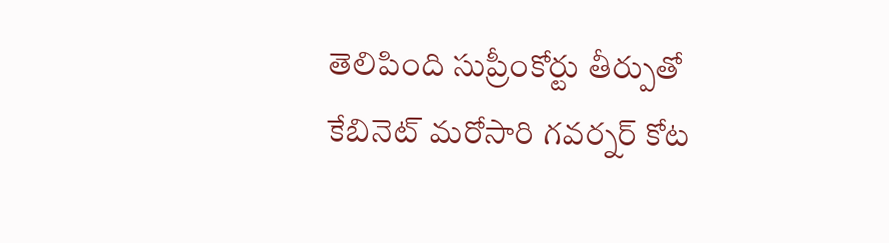తెలిపింది సుప్రీంకోర్టు తీర్పుతో కేబినెట్ మరోసారి గవర్నర్ కోట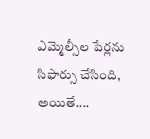ఎమ్మెల్సీల పేర్లను సిఫార్సు చేసింది, అయితే....